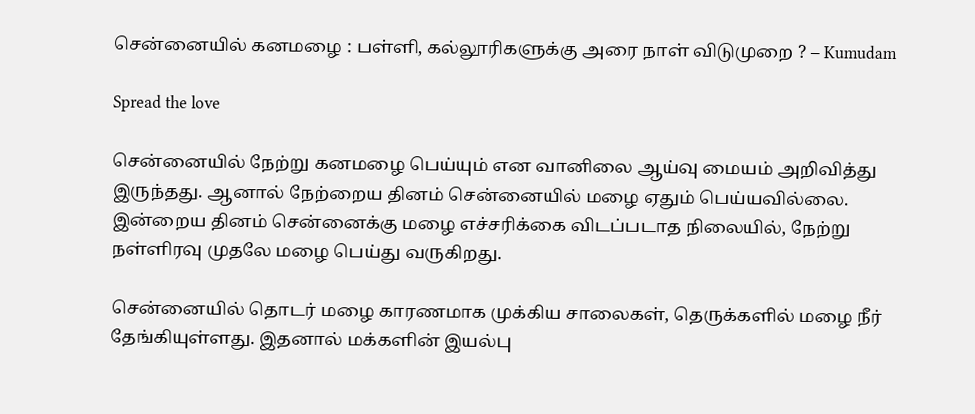சென்னையில் கனமழை : பள்ளி, கல்லூரிகளுக்கு அரை நாள் விடுமுறை ? – Kumudam

Spread the love

சென்னையில் நேற்று கனமழை பெய்யும் என வானிலை ஆய்வு மையம் அறிவித்து இருந்தது. ஆனால் நேற்றைய தினம் சென்னையில் மழை ஏதும் பெய்யவில்லை. இன்றைய தினம் சென்னைக்கு மழை எச்சரிக்கை விடப்படாத நிலையில், நேற்று நள்ளிரவு முதலே மழை பெய்து வருகிறது.

சென்னையில் தொடர் மழை காரணமாக முக்கிய சாலைகள், தெருக்களில் மழை நீர் தேங்கியுள்ளது. இதனால் மக்களின் இயல்பு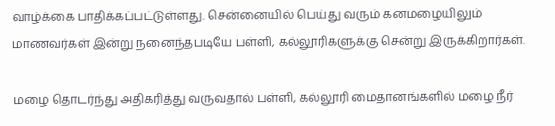வாழ்க்கை பாதிக்கப்பட்டுள்ளது. சென்னையில் பெய்து வரும் கனமழையிலும் மாணவர்கள் இன்று நனைந்தபடியே பள்ளி, கல்லூரிகளுக்கு சென்று இருக்கிறார்கள்.

மழை தொடர்ந்து அதிகரித்து வருவதால் பள்ளி, கல்லூரி மைதானங்களில் மழை நீர்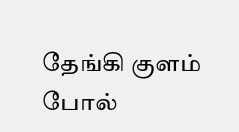தேங்கி குளம் போல்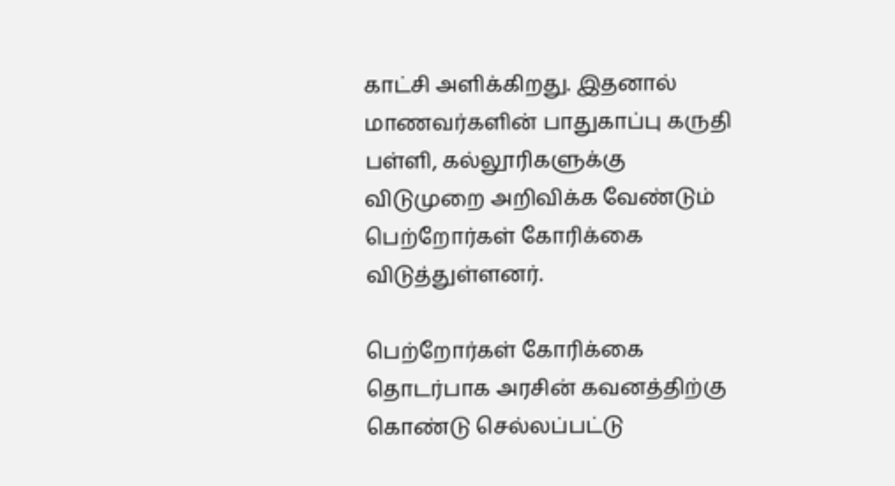காட்சி அளிக்கிறது. இதனால் மாணவர்களின் பாதுகாப்பு கருதி  பள்ளி, கல்லூரிகளுக்கு விடுமுறை அறிவிக்க வேண்டும் பெற்றோர்கள் கோரிக்கை விடுத்துள்ளனர்.

பெற்றோர்கள் கோரிக்கை தொடர்பாக அரசின் கவனத்திற்கு கொண்டு செல்லப்பட்டு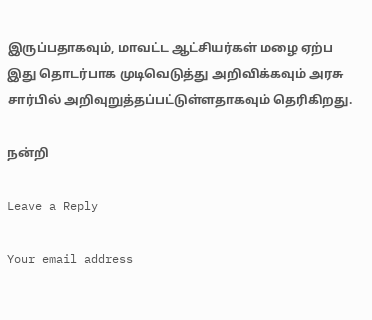இருப்பதாகவும், மாவட்ட ஆட்சியர்கள் மழை ஏற்ப இது தொடர்பாக முடிவெடுத்து அறிவிக்கவும் அரசு சார்பில் அறிவுறுத்தப்பட்டுள்ளதாகவும் தெரிகிறது.

நன்றி

Leave a Reply

Your email address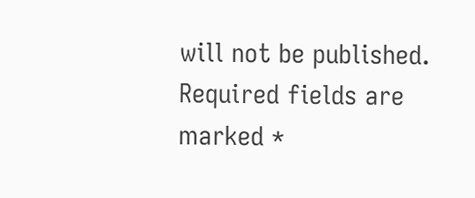will not be published. Required fields are marked *